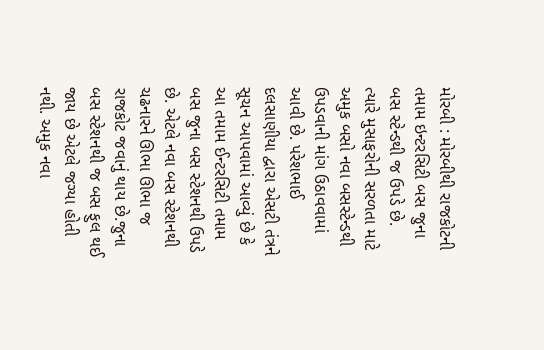મોરબી : મોરબીથી રાજકોટની તમામ ઇન્ટરસિટી બસ જુના બસ સ્ટેન્ડથી જ ઉપડે છે. ત્યારે મુસાફરોની સરળતા માટે અમુક બસો નવા બસસ્ટેન્ડથી ઉપડવાની માંગ ઉઠાવવામાં આવી છે. પરેશભાઈ દલસાણીયા દ્વારા એસટી તંત્રને સૂચન આપવામાં આવ્યું છે કે આ તમામ ઈન્ટરસિટી તમામ બસ જુના બસ સ્ટેશનથી ઉપડે છે. એટલે નવા બસ સ્ટેશનથી ચઢનારને ઊભા ઊભા જ રાજકોટ જવાનું થાય છે.જુના બસ સ્ટેશનથી જ બસ ફુલ થઈ જાય છે એટલે જગ્યા હોતી નથી. અમુક નવા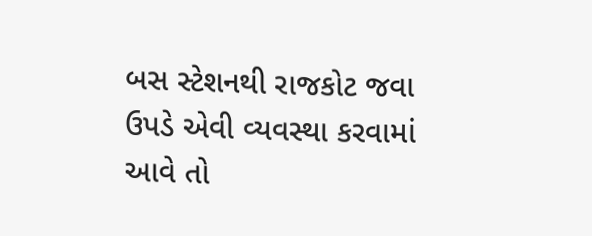બસ સ્ટેશનથી રાજકોટ જવા ઉપડે એવી વ્યવસ્થા કરવામાં આવે તો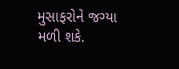મુસાફરોને જગ્યા મળી શકે.